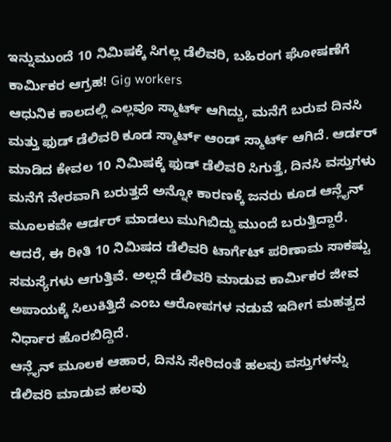ಇನ್ನುಮುಂದೆ 10 ನಿಮಿಷಕ್ಕೆ ಸಿಗಲ್ಲ ಡೆಲಿವರಿ, ಬಹಿರಂಗ ಘೋಷಣೆಗೆ ಕಾರ್ಮಿಕರ ಆಗ್ರಹ! Gig workers
ಆಧುನಿಕ ಕಾಲದಲ್ಲಿ ಎಲ್ಲವೂ ಸ್ಮಾರ್ಟ್ ಆಗಿದ್ದು, ಮನೆಗೆ ಬರುವ ದಿನಸಿ ಮತ್ತು ಫುಡ್ ಡೆಲಿವರಿ ಕೂಡ ಸ್ಮಾರ್ಟ್ ಆಂಡ್ ಸ್ಮಾರ್ಟ್ ಆಗಿದೆ. ಆರ್ಡರ್ ಮಾಡಿದ ಕೇವಲ 10 ನಿಮಿಷಕ್ಕೆ ಫುಡ್ ಡೆಲಿವರಿ ಸಿಗುತ್ತೆ, ದಿನಸಿ ವಸ್ತುಗಳು ಮನೆಗೆ ನೇರವಾಗಿ ಬರುತ್ತದೆ ಅನ್ನೋ ಕಾರಣಕ್ಕೆ ಜನರು ಕೂಡ ಆನ್ಲೈನ್ ಮೂಲಕವೇ ಆರ್ಡರ್ ಮಾಡಲು ಮುಗಿಬಿದ್ದು ಮುಂದೆ ಬರುತ್ತಿದ್ದಾರೆ. ಆದರೆ, ಈ ರೀತಿ 10 ನಿಮಿಷದ ಡೆಲಿವರಿ ಟಾರ್ಗೆಟ್ ಪರಿಣಾಮ ಸಾಕಷ್ಟು ಸಮಸ್ಯೆಗಳು ಆಗುತ್ತಿವೆ. ಅಲ್ಲದೆ ಡೆಲಿವರಿ ಮಾಡುವ ಕಾರ್ಮಿಕರ ಜೀವ ಅಪಾಯಕ್ಕೆ ಸಿಲುಕಿತ್ತಿದೆ ಎಂಬ ಆರೋಪಗಳ ನಡುವೆ ಇದೀಗ ಮಹತ್ವದ ನಿರ್ಧಾರ ಹೊರಬಿದ್ದಿದೆ.
ಆನ್ಲೈನ್ ಮೂಲಕ ಆಹಾರ, ದಿನಸಿ ಸೇರಿದಂತೆ ಹಲವು ವಸ್ತುಗಳನ್ನು ಡೆಲಿವರಿ ಮಾಡುವ ಹಲವು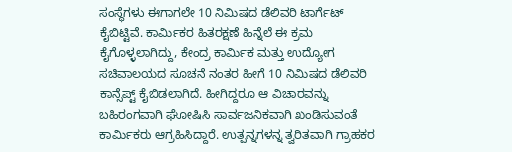ಸಂಸ್ಥೆಗಳು ಈಗಾಗಲೇ 10 ನಿಮಿಷದ ಡೆಲಿವರಿ ಟಾರ್ಗೆಟ್ ಕೈಬಿಟ್ಟಿವೆ. ಕಾರ್ಮಿಕರ ಹಿತರಕ್ಷಣೆ ಹಿನ್ನೆಲೆ ಈ ಕ್ರಮ ಕೈಗೊಳ್ಳಲಾಗಿದ್ದು, ಕೇಂದ್ರ ಕಾರ್ಮಿಕ ಮತ್ತು ಉದ್ಯೋಗ ಸಚಿವಾಲಯದ ಸೂಚನೆ ನಂತರ ಹೀಗೆ 10 ನಿಮಿಷದ ಡೆಲಿವರಿ ಕಾನ್ಸೆಪ್ಟ್ ಕೈಬಿಡಲಾಗಿದೆ. ಹೀಗಿದ್ದರೂ ಆ ವಿಚಾರವನ್ನು ಬಹಿರಂಗವಾಗಿ ಘೋಷಿಸಿ ಸಾರ್ವಜನಿಕವಾಗಿ ಖಂಡಿಸುವಂತೆ ಕಾರ್ಮಿಕರು ಆಗ್ರಹಿಸಿದ್ದಾರೆ. ಉತ್ಪನ್ನಗಳನ್ನ ತ್ವರಿತವಾಗಿ ಗ್ರಾಹಕರ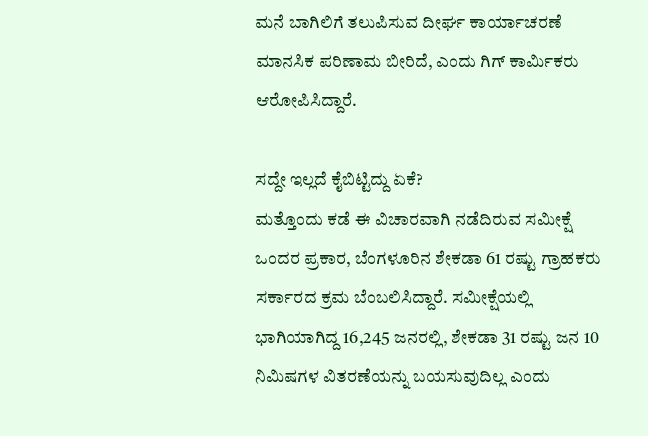ಮನೆ ಬಾಗಿಲಿಗೆ ತಲುಪಿಸುವ ದೀರ್ಘ ಕಾರ್ಯಾಚರಣೆ ಮಾನಸಿಕ ಪರಿಣಾಮ ಬೀರಿದೆ, ಎಂದು ಗಿಗ್ ಕಾರ್ಮಿಕರು ಆರೋಪಿಸಿದ್ದಾರೆ.

ಸದ್ದೇ ಇಲ್ಲದೆ ಕೈಬಿಟ್ಟಿದ್ದು ಏಕೆ?
ಮತ್ತೊಂದು ಕಡೆ ಈ ವಿಚಾರವಾಗಿ ನಡೆದಿರುವ ಸಮೀಕ್ಷೆ ಒಂದರ ಪ್ರಕಾರ, ಬೆಂಗಳೂರಿನ ಶೇಕಡಾ 61 ರಷ್ಟು ಗ್ರಾಹಕರು ಸರ್ಕಾರದ ಕ್ರಮ ಬೆಂಬಲಿಸಿದ್ದಾರೆ. ಸಮೀಕ್ಷೆಯಲ್ಲಿ ಭಾಗಿಯಾಗಿದ್ದ 16,245 ಜನರಲ್ಲಿ, ಶೇಕಡಾ 31 ರಷ್ಟು ಜನ 10 ನಿಮಿಷಗಳ ವಿತರಣೆಯನ್ನು ಬಯಸುವುದಿಲ್ಲ ಎಂದು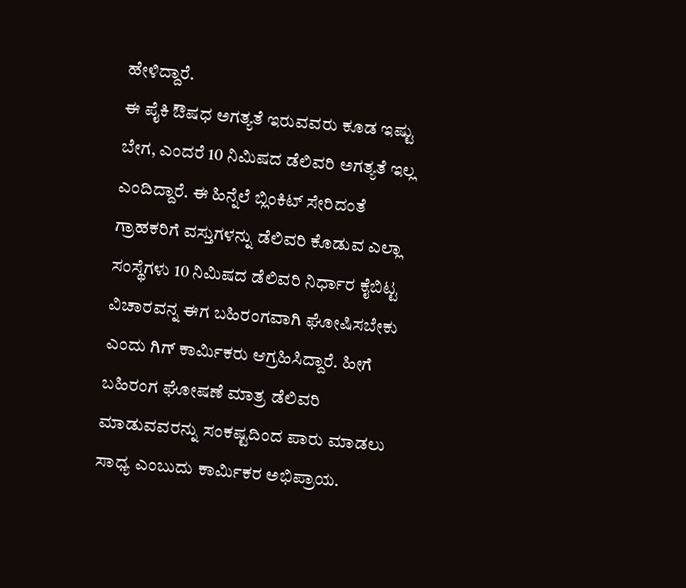ಹೇಳಿದ್ದಾರೆ.
ಈ ಪೈಕಿ ಔಷಧ ಅಗತ್ಯತೆ ಇರುವವರು ಕೂಡ ಇಷ್ಟು ಬೇಗ, ಎಂದರೆ 10 ನಿಮಿಷದ ಡೆಲಿವರಿ ಅಗತ್ಯತೆ ಇಲ್ಲ ಎಂದಿದ್ದಾರೆ. ಈ ಹಿನ್ನೆಲೆ ಬ್ಲಿಂಕಿಟ್ ಸೇರಿದಂತೆ ಗ್ರಾಹಕರಿಗೆ ವಸ್ತುಗಳನ್ನು ಡೆಲಿವರಿ ಕೊಡುವ ಎಲ್ಲಾ ಸಂಸ್ಥೆಗಳು 10 ನಿಮಿಷದ ಡೆಲಿವರಿ ನಿರ್ಧಾರ ಕೈಬಿಟ್ಟ ವಿಚಾರವನ್ನ ಈಗ ಬಹಿರಂಗವಾಗಿ ಘೋಷಿಸಬೇಕು ಎಂದು ಗಿಗ್ ಕಾರ್ಮಿಕರು ಆಗ್ರಹಿಸಿದ್ದಾರೆ. ಹೀಗೆ ಬಹಿರಂಗ ಘೋಷಣೆ ಮಾತ್ರ ಡೆಲಿವರಿ ಮಾಡುವವರನ್ನು ಸಂಕಷ್ಟದಿಂದ ಪಾರು ಮಾಡಲು ಸಾಧ್ಯ ಎಂಬುದು ಕಾರ್ಮಿಕರ ಅಭಿಪ್ರಾಯ.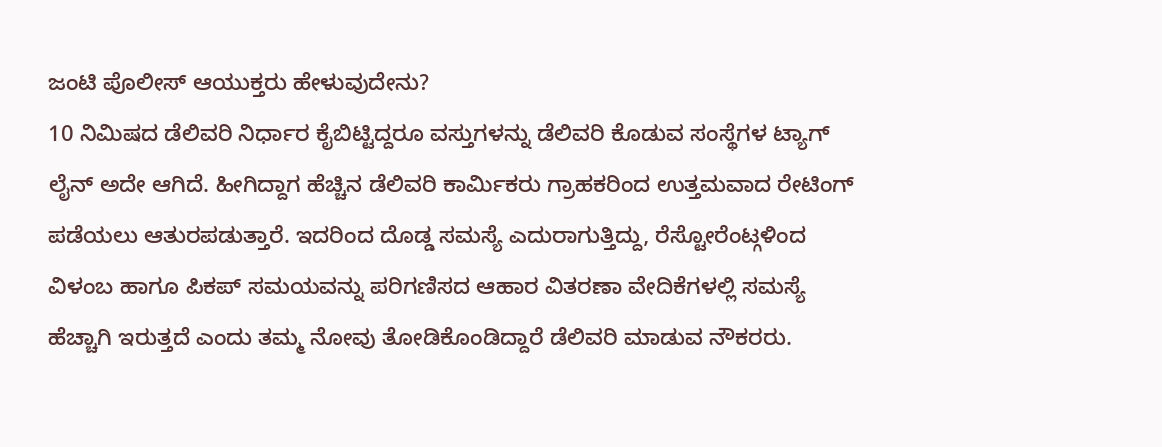ಜಂಟಿ ಪೊಲೀಸ್ ಆಯುಕ್ತರು ಹೇಳುವುದೇನು?
10 ನಿಮಿಷದ ಡೆಲಿವರಿ ನಿರ್ಧಾರ ಕೈಬಿಟ್ಟಿದ್ದರೂ ವಸ್ತುಗಳನ್ನು ಡೆಲಿವರಿ ಕೊಡುವ ಸಂಸ್ಥೆಗಳ ಟ್ಯಾಗ್ ಲೈನ್ ಅದೇ ಆಗಿದೆ. ಹೀಗಿದ್ದಾಗ ಹೆಚ್ಚಿನ ಡೆಲಿವರಿ ಕಾರ್ಮಿಕರು ಗ್ರಾಹಕರಿಂದ ಉತ್ತಮವಾದ ರೇಟಿಂಗ್ ಪಡೆಯಲು ಆತುರಪಡುತ್ತಾರೆ. ಇದರಿಂದ ದೊಡ್ಡ ಸಮಸ್ಯೆ ಎದುರಾಗುತ್ತಿದ್ದು, ರೆಸ್ಟೋರೆಂಟ್ಗಳಿಂದ ವಿಳಂಬ ಹಾಗೂ ಪಿಕಪ್ ಸಮಯವನ್ನು ಪರಿಗಣಿಸದ ಆಹಾರ ವಿತರಣಾ ವೇದಿಕೆಗಳಲ್ಲಿ ಸಮಸ್ಯೆ ಹೆಚ್ಚಾಗಿ ಇರುತ್ತದೆ ಎಂದು ತಮ್ಮ ನೋವು ತೋಡಿಕೊಂಡಿದ್ದಾರೆ ಡೆಲಿವರಿ ಮಾಡುವ ನೌಕರರು.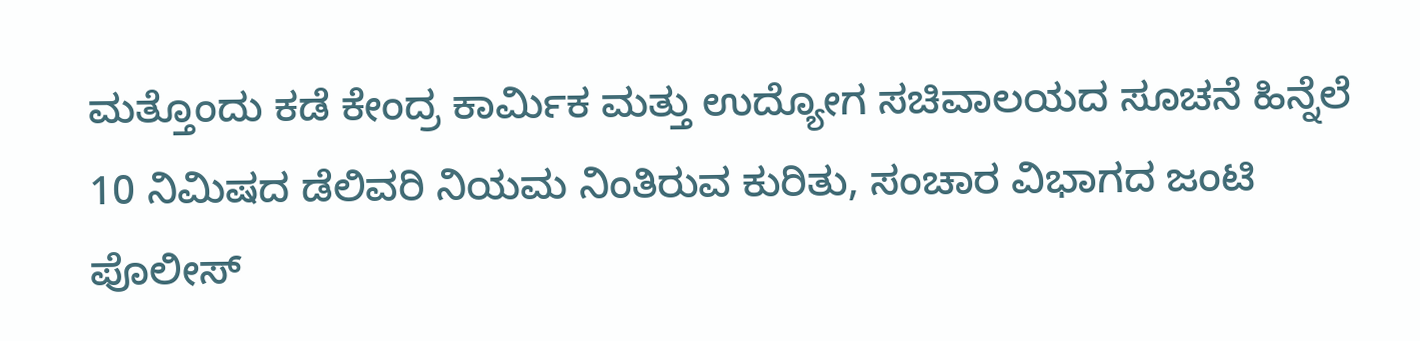ಮತ್ತೊಂದು ಕಡೆ ಕೇಂದ್ರ ಕಾರ್ಮಿಕ ಮತ್ತು ಉದ್ಯೋಗ ಸಚಿವಾಲಯದ ಸೂಚನೆ ಹಿನ್ನೆಲೆ 10 ನಿಮಿಷದ ಡೆಲಿವರಿ ನಿಯಮ ನಿಂತಿರುವ ಕುರಿತು, ಸಂಚಾರ ವಿಭಾಗದ ಜಂಟಿ ಪೊಲೀಸ್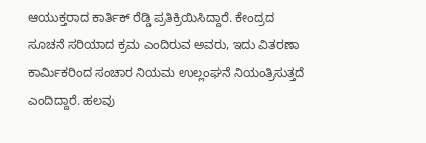ಆಯುಕ್ತರಾದ ಕಾರ್ತಿಕ್ ರೆಡ್ಡಿ ಪ್ರತಿಕ್ರಿಯಿಸಿದ್ದಾರೆ. ಕೇಂದ್ರದ ಸೂಚನೆ ಸರಿಯಾದ ಕ್ರಮ ಎಂದಿರುವ ಅವರು, ಇದು ವಿತರಣಾ ಕಾರ್ಮಿಕರಿಂದ ಸಂಚಾರ ನಿಯಮ ಉಲ್ಲಂಘನೆ ನಿಯಂತ್ರಿಸುತ್ತದೆ ಎಂದಿದ್ದಾರೆ. ಹಲವು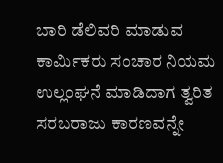ಬಾರಿ ಡೆಲಿವರಿ ಮಾಡುವ ಕಾರ್ಮಿಕರು ಸಂಚಾರ ನಿಯಮ ಉಲ್ಲಂಘನೆ ಮಾಡಿದಾಗ ತ್ವರಿತ ಸರಬರಾಜು ಕಾರಣವನ್ನೇ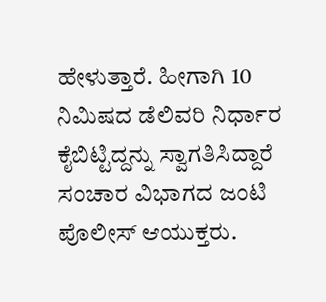ಹೇಳುತ್ತಾರೆ. ಹೀಗಾಗಿ 10 ನಿಮಿಷದ ಡೆಲಿವರಿ ನಿರ್ಧಾರ ಕೈಬಿಟ್ಟಿದ್ದನ್ನು ಸ್ವಾಗತಿಸಿದ್ದಾರೆ ಸಂಚಾರ ವಿಭಾಗದ ಜಂಟಿ ಪೊಲೀಸ್ ಆಯುಕ್ತರು.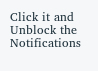Click it and Unblock the Notifications